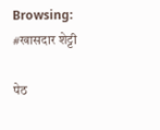Browsing: #खासदार शेट्टी

पेठ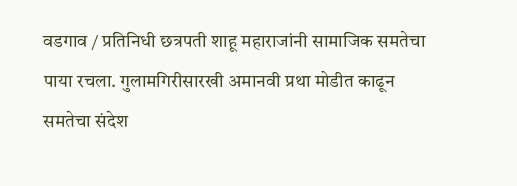वडगाव / प्रतिनिधी छत्रपती शाहू महाराजांनी सामाजिक समतेचा पाया रचला. गुलामगिरीसारखी अमानवी प्रथा मोडीत काढून समतेचा संदेश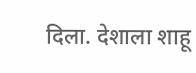दिला. देशाला शाहू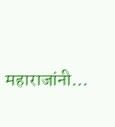महाराजांनी…